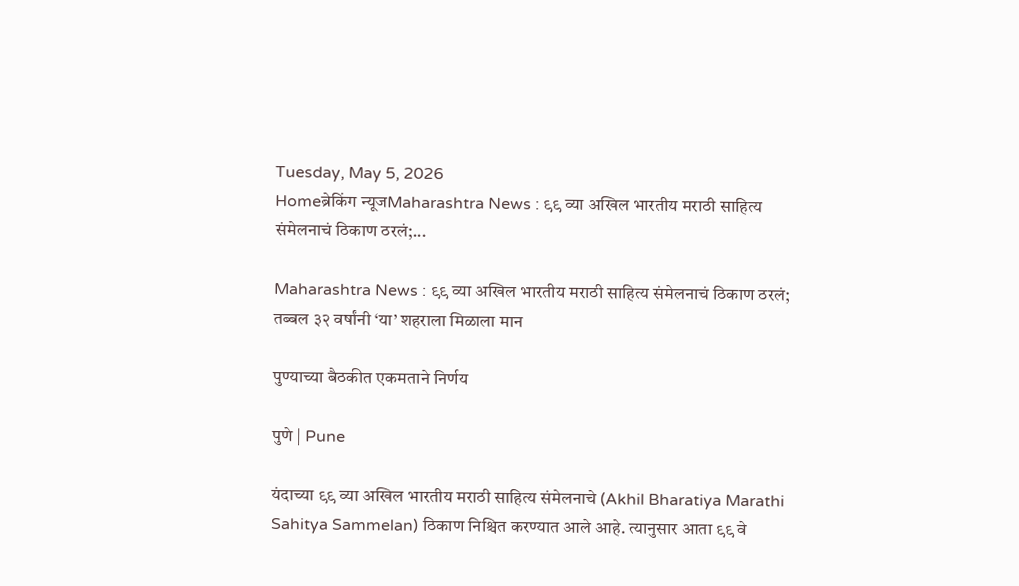Tuesday, May 5, 2026
Homeब्रेकिंग न्यूजMaharashtra News : ९९ व्या अखिल भारतीय मराठी साहित्य संमेलनाचं ठिकाण ठरलं;...

Maharashtra News : ९९ व्या अखिल भारतीय मराठी साहित्य संमेलनाचं ठिकाण ठरलं; तब्बल ३२ वर्षांनी ‘या’ शहराला मिळाला मान

पुण्याच्या बैठकीत एकमताने निर्णय

पुणे | Pune

यंदाच्या ९९ व्या अखिल भारतीय मराठी साहित्य संमेलनाचे (Akhil Bharatiya Marathi Sahitya Sammelan) ठिकाण निश्चित करण्यात आले आहे. त्यानुसार आता ९९ वे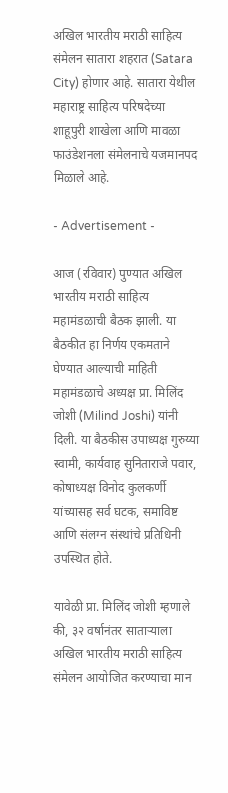अखिल भारतीय मराठी साहित्य संमेलन सातारा शहरात (Satara City) होणार आहे. सातारा येथील महाराष्ट्र साहित्य परिषदेच्या शाहूपुरी शाखेला आणि मावळा फाउंडेशनला संमेलनाचे यजमानपद मिळाले आहे.

- Advertisement -

आज (रविवार) पुण्यात अखिल भारतीय मराठी साहित्य महामंडळाची बैठक झाली. या बैठकीत हा निर्णय एकमताने घेण्यात आल्याची माहिती महामंडळाचे अध्यक्ष प्रा. मिलिंद जोशी (Milind Joshi) यांनी दिली. या बैठकीस उपाध्यक्ष गुरुय्या स्वामी, कार्यवाह सुनिताराजे पवार, कोषाध्यक्ष विनोद कुलकर्णी यांच्यासह सर्व घटक, समाविष्ट आणि संलग्न संस्थांचे प्रतिधिनी उपस्थित होते.

यावेळी प्रा. मिलिंद जोशी म्हणाले की, ३२ वर्षानंतर साताऱ्याला अखिल भारतीय मराठी साहित्य संमेलन आयोजित करण्याचा मान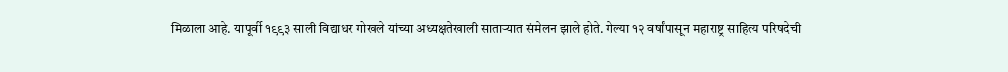मिळाला आहे. यापूर्वी १९९३ साली विद्याधर गोखले यांच्या अध्यक्षतेखाली साताऱ्यात संमेलन झाले होते. गेल्या १२ वर्षांपासून महाराष्ट्र साहित्य परिषदेची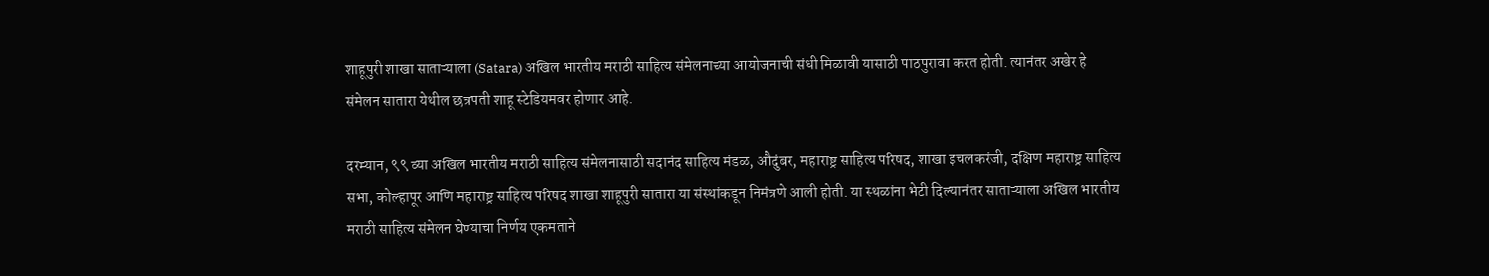शाहूपुरी शाखा साताऱ्याला (Satara) अखिल भारतीय मराठी साहित्य संमेलनाच्या आयोजनाची संधी मिळावी यासाठी पाठपुरावा करत होती. त्यानंतर अखेर हे संमेलन सातारा येथील छत्रपती शाहू स्टेडियमवर होणार आहे.

दरम्यान, ९९ व्या अखिल भारतीय मराठी साहित्य संमेलनासाठी सदानंद साहित्य मंडळ, औदुंबर, महाराष्ट्र साहित्य परिषद, शाखा इचलकरंजी, दक्षिण महाराष्ट्र साहित्य सभा, कोल्हापूर आणि महाराष्ट्र साहित्य परिषद शाखा शाहूपुरी सातारा या संस्थांकडून निमंत्रणे आली होती. या स्थळांना भेटी दिल्यानंतर साताऱ्याला अखिल भारतीय मराठी साहित्य संमेलन घेण्याचा निर्णय एकमताने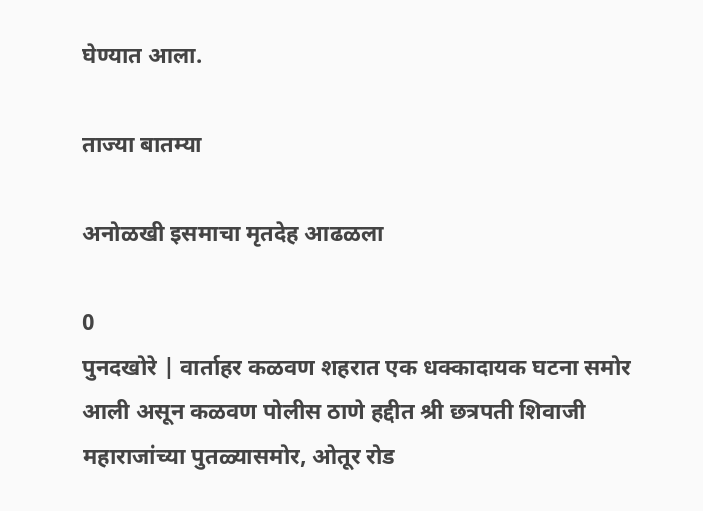घेण्यात आला.

ताज्या बातम्या

अनोळखी इसमाचा मृतदेह आढळला

0
पुनदखोरे | वार्ताहर कळवण शहरात एक धक्कादायक घटना समोर आली असून कळवण पोलीस ठाणे हद्दीत श्री छत्रपती शिवाजी महाराजांच्या पुतळ्यासमोर, ओतूर रोड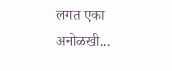लगत एका अनोळखी...